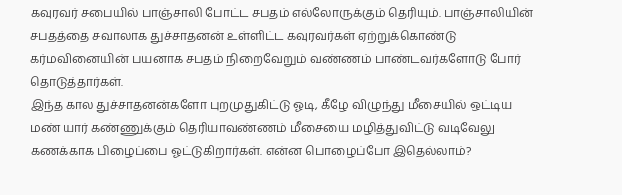கவுரவர் சபையில் பாஞ்சாலி போட்ட சபதம் எல்லோருக்கும் தெரியும். பாஞ்சாலியின் சபதத்தை சவாலாக துச்சாதனன் உள்ளிட்ட கவுரவர்கள் ஏற்றுக்கொண்டு கர்மவினையின் பயனாக சபதம் நிறைவேறும் வண்ணம் பாண்டவர்களோடு போர் தொடுத்தார்கள்.
இந்த கால துச்சாதனன்களோ புறமுதுகிட்டு ஓடி, கீழே விழுந்து மீசையில் ஒட்டிய மண் யார் கண்ணுக்கும் தெரியாவண்ணம் மீசையை மழித்துவிட்டு வடிவேலு கணக்காக பிழைப்பை ஓட்டுகிறார்கள். என்ன பொழைப்போ இதெல்லாம்?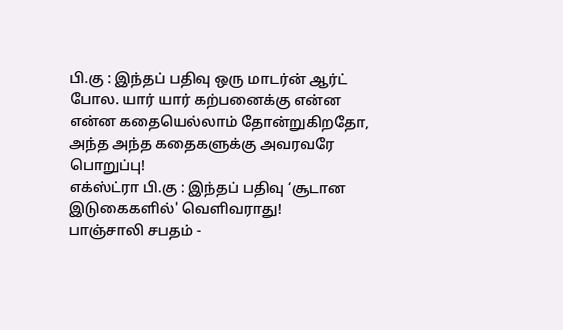பி.கு : இந்தப் பதிவு ஒரு மாடர்ன் ஆர்ட் போல. யார் யார் கற்பனைக்கு என்ன என்ன கதையெல்லாம் தோன்றுகிறதோ, அந்த அந்த கதைகளுக்கு அவரவரே பொறுப்பு!
எக்ஸ்ட்ரா பி.கு : இந்தப் பதிவு ‘சூடான இடுகைகளில்' வெளிவராது!
பாஞ்சாலி சபதம் -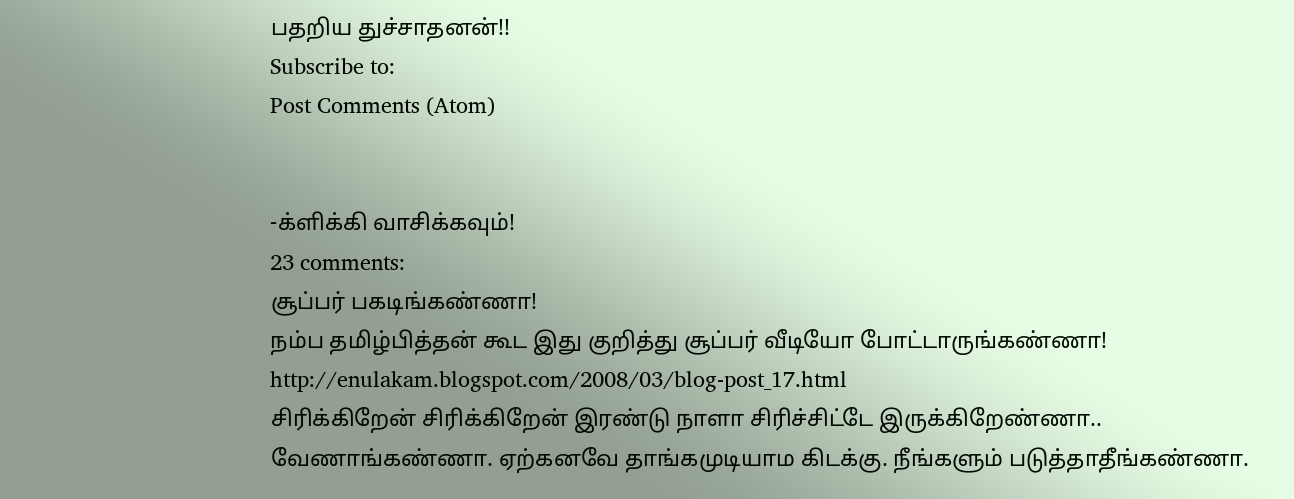பதறிய துச்சாதனன்!!
Subscribe to:
Post Comments (Atom)


-க்ளிக்கி வாசிக்கவும்!
23 comments:
சூப்பர் பகடிங்கண்ணா!
நம்ப தமிழ்பித்தன் கூட இது குறித்து சூப்பர் வீடியோ போட்டாருங்கண்ணா!
http://enulakam.blogspot.com/2008/03/blog-post_17.html
சிரிக்கிறேன் சிரிக்கிறேன் இரண்டு நாளா சிரிச்சிட்டே இருக்கிறேண்ணா..
வேணாங்கண்ணா. ஏற்கனவே தாங்கமுடியாம கிடக்கு. நீங்களும் படுத்தாதீங்கண்ணா.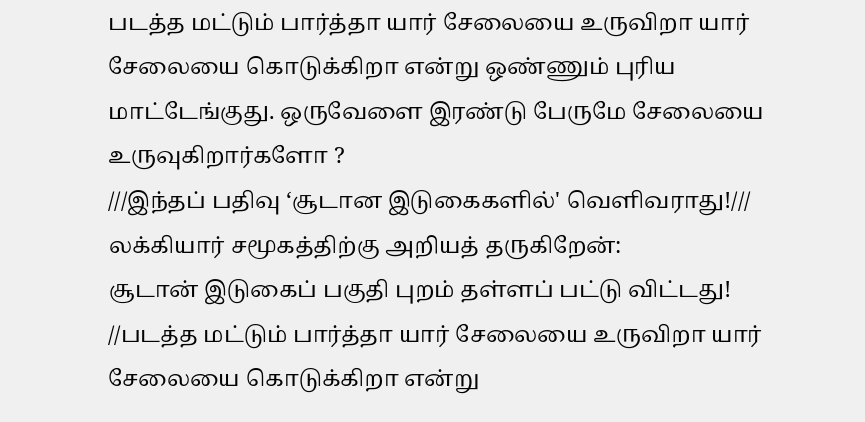படத்த மட்டும் பார்த்தா யார் சேலையை உருவிறா யார் சேலையை கொடுக்கிறா என்று ஒண்ணும் புரிய மாட்டேங்குது. ஒருவேளை இரண்டு பேருமே சேலையை உருவுகிறார்களோ ?
///இந்தப் பதிவு ‘சூடான இடுகைகளில்' வெளிவராது!///
லக்கியார் சமூகத்திற்கு அறியத் தருகிறேன்:
சூடான் இடுகைப் பகுதி புறம் தள்ளப் பட்டு விட்டது!
//படத்த மட்டும் பார்த்தா யார் சேலையை உருவிறா யார் சேலையை கொடுக்கிறா என்று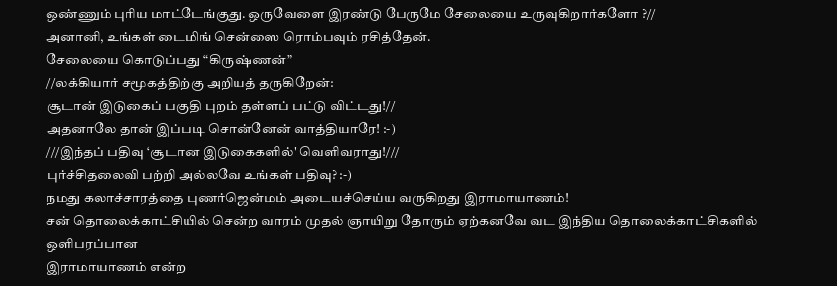ஒண்ணும் புரிய மாட்டேங்குது. ஒருவேளை இரண்டு பேருமே சேலையை உருவுகிறார்களோ ?//
அனானி, உங்கள் டைமிங் சென்ஸை ரொம்பவும் ரசித்தேன்.
சேலையை கொடுப்பது “கிருஷ்ணன்”
//லக்கியார் சமூகத்திற்கு அறியத் தருகிறேன்:
சூடான் இடுகைப் பகுதி புறம் தள்ளப் பட்டு விட்டது!//
அதனாலே தான் இப்படி சொன்னேன் வாத்தியாரே! :-)
///இந்தப் பதிவு ‘சூடான இடுகைகளில்' வெளிவராது!///
புர்ச்சிதலைவி பற்றி அல்லவே உங்கள் பதிவு? :-)
நமது கலாச்சாரத்தை புணர்ஜென்மம் அடையச்செய்ய வருகிறது இராமாயாணம்!
சன் தொலைக்காட்சியில் சென்ற வாரம் முதல் ஞாயிறு தோரும் ஏற்கனவே வட இந்திய தொலைக்காட்சிகளில் ஒளிபரப்பான
இராமாயாணம் என்ற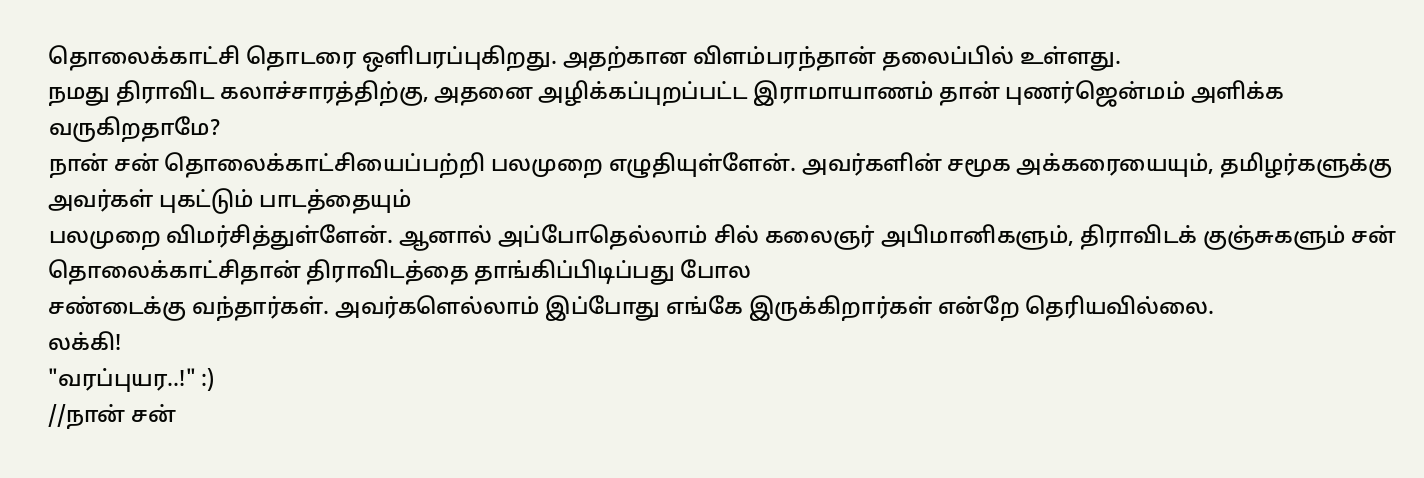தொலைக்காட்சி தொடரை ஒளிபரப்புகிறது. அதற்கான விளம்பரந்தான் தலைப்பில் உள்ளது.
நமது திராவிட கலாச்சாரத்திற்கு, அதனை அழிக்கப்புறப்பட்ட இராமாயாணம் தான் புணர்ஜென்மம் அளிக்க வருகிறதாமே?
நான் சன் தொலைக்காட்சியைப்பற்றி பலமுறை எழுதியுள்ளேன். அவர்களின் சமூக அக்கரையையும், தமிழர்களுக்கு அவர்கள் புகட்டும் பாடத்தையும்
பலமுறை விமர்சித்துள்ளேன். ஆனால் அப்போதெல்லாம் சில் கலைஞர் அபிமானிகளும், திராவிடக் குஞ்சுகளும் சன் தொலைக்காட்சிதான் திராவிடத்தை தாங்கிப்பிடிப்பது போல
சண்டைக்கு வந்தார்கள். அவர்களெல்லாம் இப்போது எங்கே இருக்கிறார்கள் என்றே தெரியவில்லை.
லக்கி!
"வரப்புயர..!" :)
//நான் சன்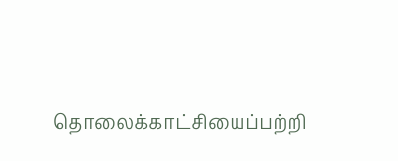தொலைக்காட்சியைப்பற்றி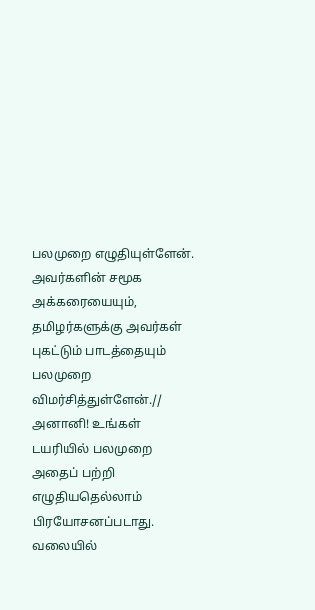பலமுறை எழுதியுள்ளேன். அவர்களின் சமூக அக்கரையையும், தமிழர்களுக்கு அவர்கள் புகட்டும் பாடத்தையும்
பலமுறை விமர்சித்துள்ளேன்.//
அனானி! உங்கள் டயரியில் பலமுறை அதைப் பற்றி எழுதியதெல்லாம் பிரயோசனப்படாது. வலையில்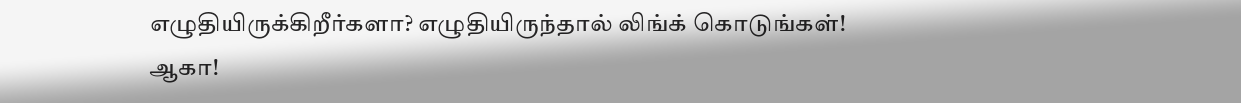எழுதியிருக்கிறீர்களா? எழுதியிருந்தால் லிங்க் கொடுங்கள்!
ஆகா!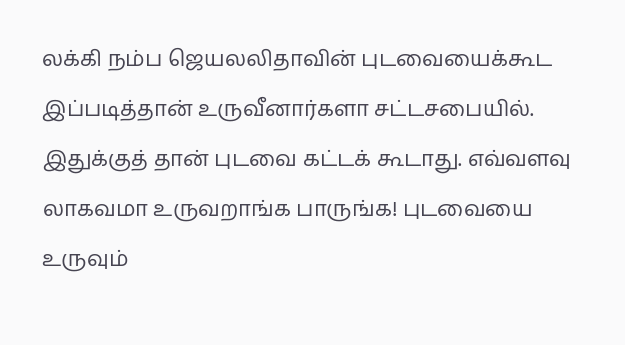லக்கி நம்ப ஜெயலலிதாவின் புடவையைக்கூட இப்படித்தான் உருவீனார்களா சட்டசபையில். இதுக்குத் தான் புடவை கட்டக் கூடாது. எவ்வளவு லாகவமா உருவறாங்க பாருங்க! புடவையை உருவும்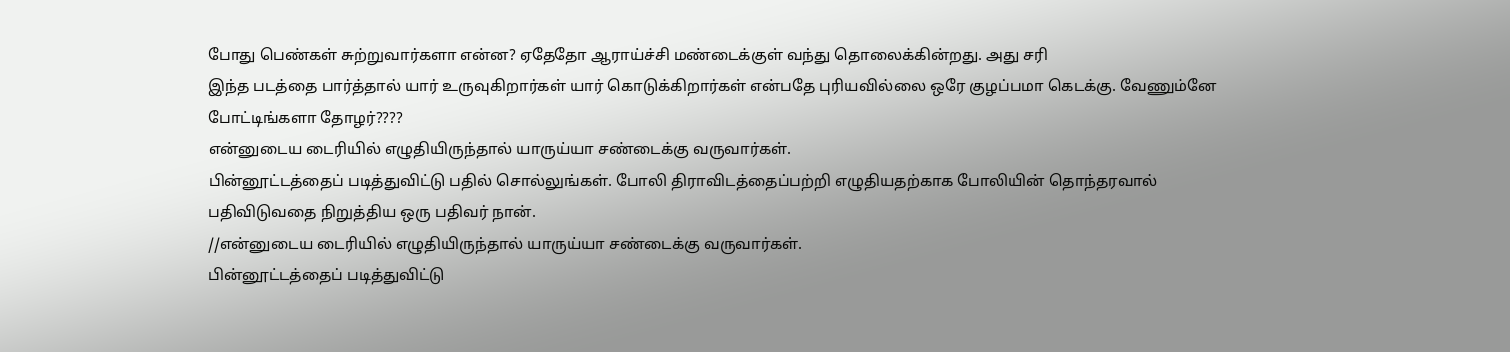போது பெண்கள் சுற்றுவார்களா என்ன? ஏதேதோ ஆராய்ச்சி மண்டைக்குள் வந்து தொலைக்கின்றது. அது சரி
இந்த படத்தை பார்த்தால் யார் உருவுகிறார்கள் யார் கொடுக்கிறார்கள் என்பதே புரியவில்லை ஒரே குழப்பமா கெடக்கு. வேணும்னே போட்டிங்களா தோழர்????
என்னுடைய டைரியில் எழுதியிருந்தால் யாருய்யா சண்டைக்கு வருவார்கள்.
பின்னூட்டத்தைப் படித்துவிட்டு பதில் சொல்லுங்கள். போலி திராவிடத்தைப்பற்றி எழுதியதற்காக போலியின் தொந்தரவால்
பதிவிடுவதை நிறுத்திய ஒரு பதிவர் நான்.
//என்னுடைய டைரியில் எழுதியிருந்தால் யாருய்யா சண்டைக்கு வருவார்கள்.
பின்னூட்டத்தைப் படித்துவிட்டு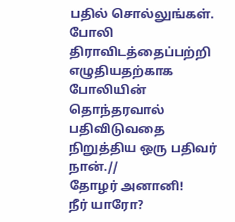பதில் சொல்லுங்கள். போலி திராவிடத்தைப்பற்றி எழுதியதற்காக போலியின் தொந்தரவால்
பதிவிடுவதை நிறுத்திய ஒரு பதிவர் நான்.//
தோழர் அனானி!
நீர் யாரோ?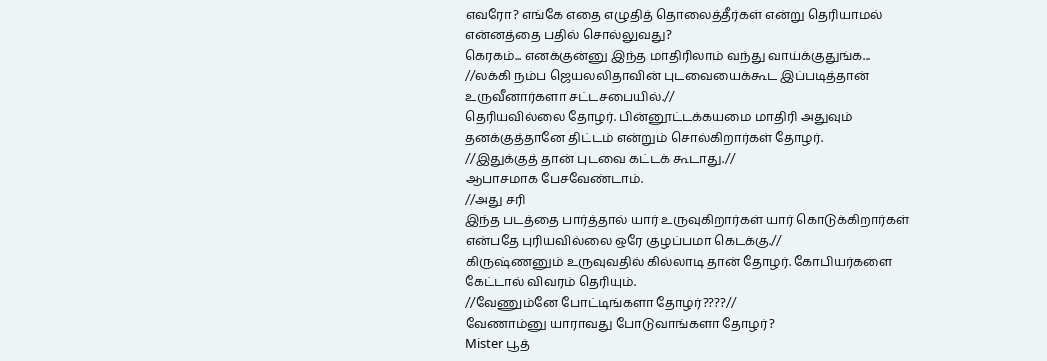எவரோ? எங்கே எதை எழுதித் தொலைத்தீர்கள் என்று தெரியாமல் என்னத்தை பதில் சொல்லுவது?
கெரகம்... எனக்குன்னு இந்த மாதிரிலாம் வந்து வாய்க்குதுங்க...
//லக்கி நம்ப ஜெயலலிதாவின் புடவையைக்கூட இப்படித்தான் உருவீனார்களா சட்டசபையில்.//
தெரியவில்லை தோழர். பின்னூட்டக்கயமை மாதிரி அதுவும் தனக்குத்தானே திட்டம் என்றும் சொல்கிறார்கள் தோழர்.
//இதுக்குத் தான் புடவை கட்டக் கூடாது.//
ஆபாசமாக பேசவேண்டாம்.
//அது சரி
இந்த படத்தை பார்த்தால் யார் உருவுகிறார்கள் யார் கொடுக்கிறார்கள் என்பதே புரியவில்லை ஒரே குழப்பமா கெடக்கு.//
கிருஷ்ணனும் உருவுவதில் கில்லாடி தான் தோழர். கோபியர்களை கேட்டால் விவரம் தெரியும்.
//வேணும்னே போட்டிங்களா தோழர்????//
வேணாம்னு யாராவது போடுவாங்களா தோழர்?
Mister பூத்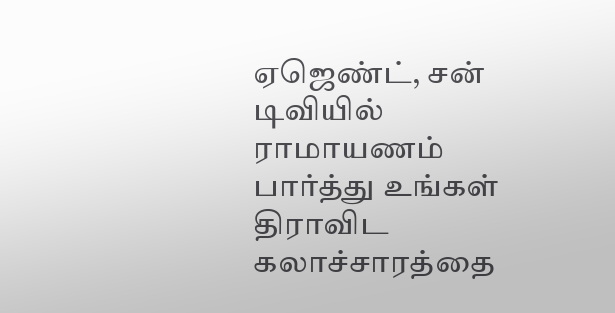ஏஜெண்ட், சன் டிவியில் ராமாயணம் பார்த்து உங்கள் திராவிட கலாச்சாரத்தை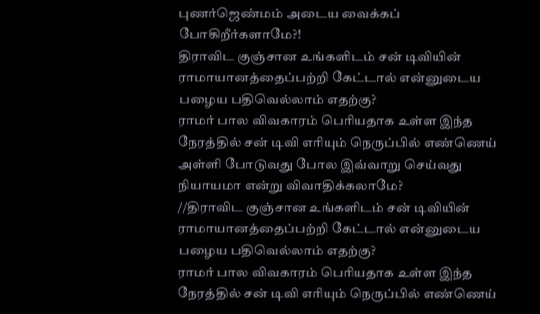புணர்ஜெண்மம் அடைய வைக்கப் போகிறீர்களாமே?!
திராவிட குஞ்சான உங்களிடம் சன் டிவியின் ராமாயானத்தைப்பற்றி கேட்டால் என்னுடைய பழைய பதிவெல்லாம் எதற்கு?
ராமர் பால விவகாரம் பெரியதாக உள்ள இந்த நேரத்தில் சன் டிவி எரியும் நெருப்பில் எண்ணெய் அள்ளி போடுவது போல இவ்வாறு செய்வது
நியாயமா என்று விவாதிக்கலாமே?
//திராவிட குஞ்சான உங்களிடம் சன் டிவியின் ராமாயானத்தைப்பற்றி கேட்டால் என்னுடைய பழைய பதிவெல்லாம் எதற்கு?
ராமர் பால விவகாரம் பெரியதாக உள்ள இந்த நேரத்தில் சன் டிவி எரியும் நெருப்பில் எண்ணெய்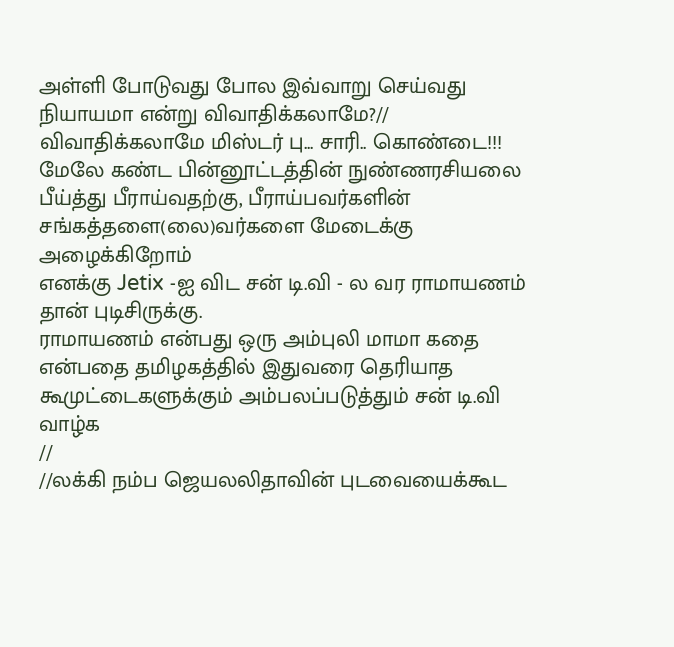அள்ளி போடுவது போல இவ்வாறு செய்வது
நியாயமா என்று விவாதிக்கலாமே?//
விவாதிக்கலாமே மிஸ்டர் பு... சாரி.. கொண்டை!!!
மேலே கண்ட பின்னூட்டத்தின் நுண்ணரசியலை பீய்த்து பீராய்வதற்கு, பீராய்பவர்களின் சங்கத்தளை(லை)வர்களை மேடைக்கு அழைக்கிறோம்
எனக்கு Jetix -ஐ விட சன் டி.வி - ல வர ராமாயணம் தான் புடிசிருக்கு.
ராமாயணம் என்பது ஒரு அம்புலி மாமா கதை என்பதை தமிழகத்தில் இதுவரை தெரியாத கூமுட்டைகளுக்கும் அம்பலப்படுத்தும் சன் டி.வி வாழ்க
//
//லக்கி நம்ப ஜெயலலிதாவின் புடவையைக்கூட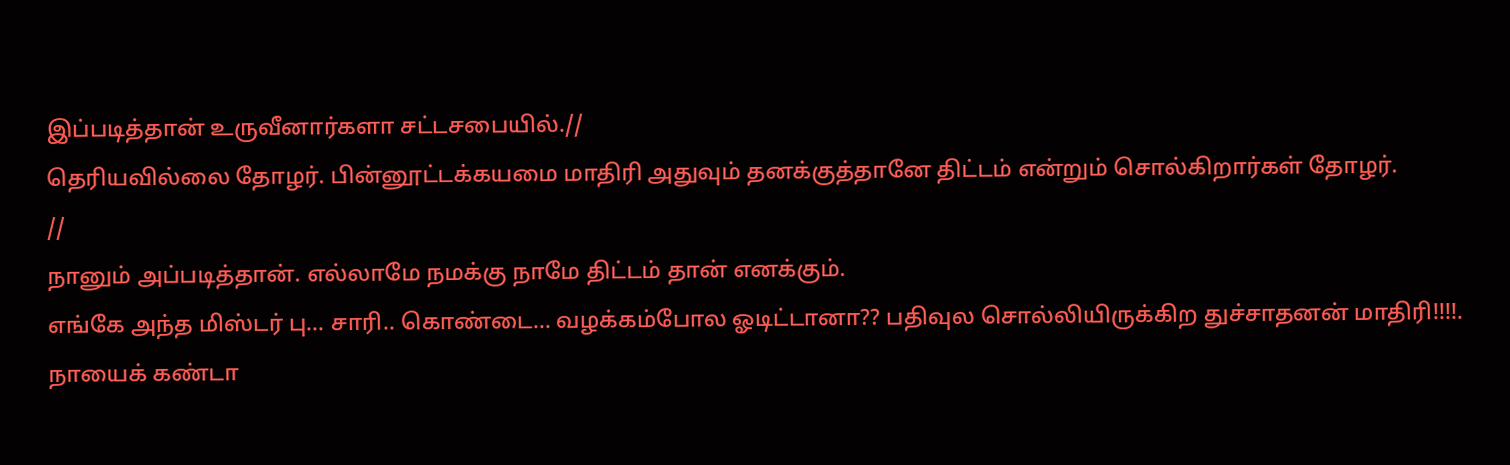இப்படித்தான் உருவீனார்களா சட்டசபையில்.//
தெரியவில்லை தோழர். பின்னூட்டக்கயமை மாதிரி அதுவும் தனக்குத்தானே திட்டம் என்றும் சொல்கிறார்கள் தோழர்.
//
நானும் அப்படித்தான். எல்லாமே நமக்கு நாமே திட்டம் தான் எனக்கும்.
எங்கே அந்த மிஸ்டர் பு... சாரி.. கொண்டை... வழக்கம்போல ஓடிட்டானா?? பதிவுல சொல்லியிருக்கிற துச்சாதனன் மாதிரி!!!!. நாயைக் கண்டா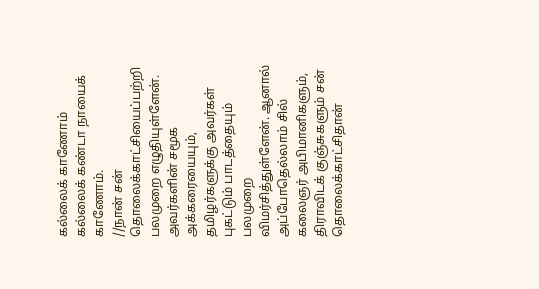கல்லைக் காணோம் கல்லைக் கண்டா நாயைக் காணோம்.
//நான் சன் தொலைக்காட்சியைப்பற்றி பலமுறை எழுதியுள்ளேன். அவர்களின் சமூக அக்கரையையும், தமிழர்களுக்கு அவர்கள் புகட்டும் பாடத்தையும்
பலமுறை விமர்சித்துள்ளேன். ஆனால் அப்போதெல்லாம் சில் கலைஞர் அபிமானிகளும், திராவிடக் குஞ்சுகளும் சன் தொலைக்காட்சிதான்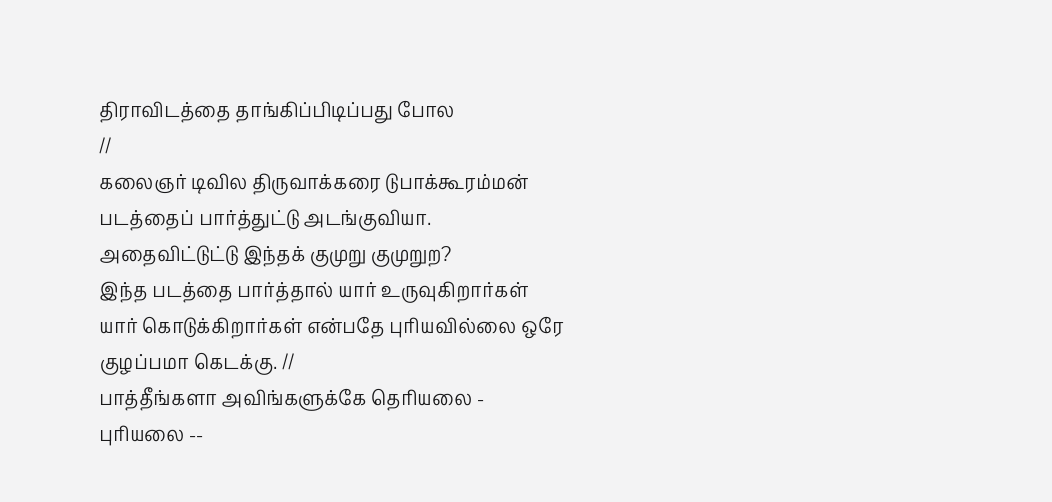திராவிடத்தை தாங்கிப்பிடிப்பது போல
//
கலைஞர் டிவில திருவாக்கரை டுபாக்கூரம்மன் படத்தைப் பார்த்துட்டு அடங்குவியா. அதைவிட்டுட்டு இந்தக் குமுறு குமுறுற?
இந்த படத்தை பார்த்தால் யார் உருவுகிறார்கள் யார் கொடுக்கிறார்கள் என்பதே புரியவில்லை ஒரே குழப்பமா கெடக்கு. //
பாத்தீங்களா அவிங்களுக்கே தெரியலை - புரியலை --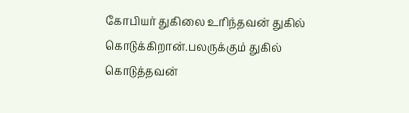கோபியர் துகிலை உரிந்தவன் துகில்
கொடுக்கிறான்.பலருக்கும் துகில் கொடுத்தவன்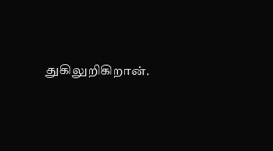துகிலுறிகிறான்.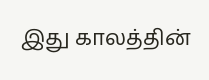இது காலத்தின்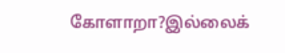கோளாறா?இல்லைக்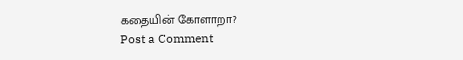கதையின் கோளாறா?
Post a Comment